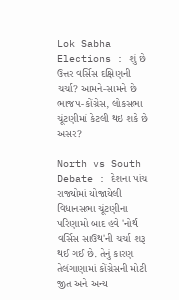Lok Sabha Elections : શું છે ઉત્તર વર્સિસ દક્ષિણની ચર્ચા? આમને-સામને છે ભાજપ-કોંગ્રેસ, લોકસભા ચૂંટણીમાં કેટલી થઇ શકે છે અસર?

North vs South Debate : દેશના પાંચ રાજ્યોમાં યોજાયેલી વિધાનસભા ચૂંટણીના પરિણામો બાદ હવે 'નોર્થ વર્સિસ સાઉથ'ની ચર્ચા શરૂ થઈ ગઈ છે. તેનું કારણ તેલંગાણામાં કોંગ્રેસની મોટી જીત અને અન્ય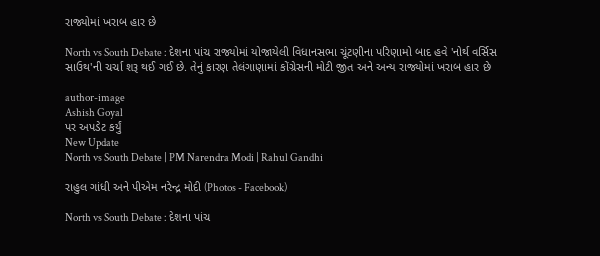રાજ્યોમાં ખરાબ હાર છે

North vs South Debate : દેશના પાંચ રાજ્યોમાં યોજાયેલી વિધાનસભા ચૂંટણીના પરિણામો બાદ હવે 'નોર્થ વર્સિસ સાઉથ'ની ચર્ચા શરૂ થઈ ગઈ છે. તેનું કારણ તેલંગાણામાં કોંગ્રેસની મોટી જીત અને અન્ય રાજ્યોમાં ખરાબ હાર છે

author-image
Ashish Goyal
પર અપડેટ કર્યું
New Update
North vs South Debate | PM Narendra Modi | Rahul Gandhi

રાહુલ ગાંધી અને પીએમ નરેન્દ્ર મોદી (Photos - Facebook)

North vs South Debate : દેશના પાંચ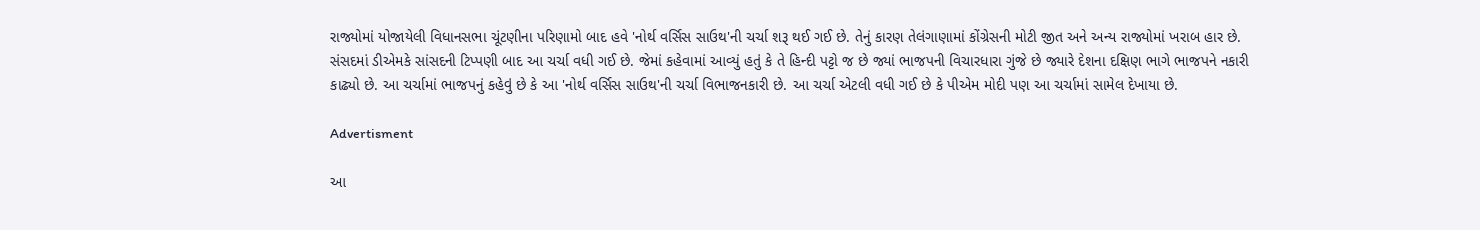રાજ્યોમાં યોજાયેલી વિધાનસભા ચૂંટણીના પરિણામો બાદ હવે 'નોર્થ વર્સિસ સાઉથ'ની ચર્ચા શરૂ થઈ ગઈ છે. તેનું કારણ તેલંગાણામાં કોંગ્રેસની મોટી જીત અને અન્ય રાજ્યોમાં ખરાબ હાર છે. સંસદમાં ડીએમકે સાંસદની ટિપ્પણી બાદ આ ચર્ચા વધી ગઈ છે. જેમાં કહેવામાં આવ્યું હતું કે તે હિન્દી પટ્ટો જ છે જ્યાં ભાજપની વિચારધારા ગુંજે છે જ્યારે દેશના દક્ષિણ ભાગે ભાજપને નકારી કાઢ્યો છે. આ ચર્ચામાં ભાજપનું કહેવું છે કે આ 'નોર્થ વર્સિસ સાઉથ'ની ચર્ચા વિભાજનકારી છે. આ ચર્ચા એટલી વધી ગઈ છે કે પીએમ મોદી પણ આ ચર્ચામાં સામેલ દેખાયા છે.

Advertisment

આ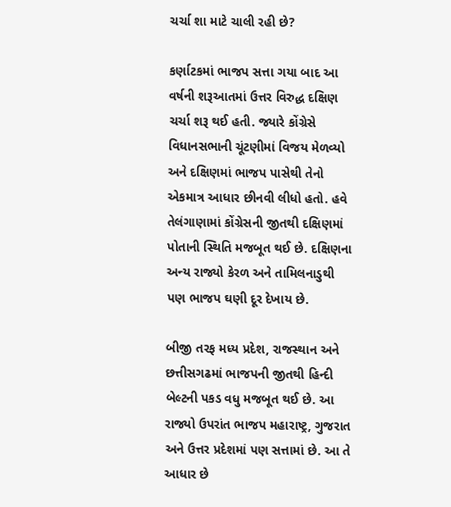ચર્ચા શા માટે ચાલી રહી છે?

કર્ણાટકમાં ભાજપ સત્તા ગયા બાદ આ વર્ષની શરૂઆતમાં ઉત્તર વિરુદ્ધ દક્ષિણ ચર્ચા શરૂ થઈ હતી. જ્યારે કોંગ્રેસે વિધાનસભાની ચૂંટણીમાં વિજય મેળવ્યો અને દક્ષિણમાં ભાજપ પાસેથી તેનો એકમાત્ર આધાર છીનવી લીધો હતો. હવે તેલંગાણામાં કોંગ્રેસની જીતથી દક્ષિણમાં પોતાની સ્થિતિ મજબૂત થઈ છે. દક્ષિણના અન્ય રાજ્યો કેરળ અને તામિલનાડુથી પણ ભાજપ ઘણી દૂર દેખાય છે.

બીજી તરફ મધ્ય પ્રદેશ, રાજસ્થાન અને છત્તીસગઢમાં ભાજપની જીતથી હિન્દી બેલ્ટની પકડ વધુ મજબૂત થઈ છે. આ રાજ્યો ઉપરાંત ભાજપ મહારાષ્ટ્ર, ગુજરાત અને ઉત્તર પ્રદેશમાં પણ સત્તામાં છે. આ તે આધાર છે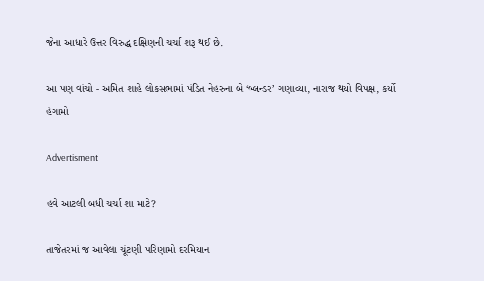જેના આધારે ઉત્તર વિરુદ્ધ દક્ષિણની ચર્ચા શરૂ થઈ છે.

આ પણ વાંચો - અમિત શાહે લોકસભામાં પંડિત નેહરુના બે ‘બ્લન્ડર’ ગણાવ્યા, નારાજ થયો વિપક્ષ, કર્યો હંગામો

Advertisment

હવે આટલી બધી ચર્ચા શા માટે?

તાજેતરમાં જ આવેલા ચૂંટણી પરિણામો દરમિયાન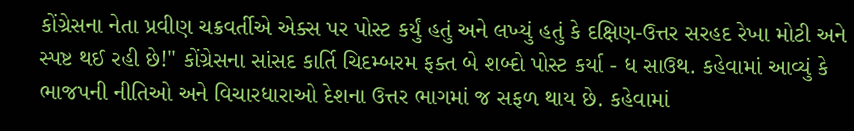કોંગ્રેસના નેતા પ્રવીણ ચક્રવર્તીએ એક્સ પર પોસ્ટ કર્યું હતું અને લખ્યું હતું કે દક્ષિણ-ઉત્તર સરહદ રેખા મોટી અને સ્પષ્ટ થઈ રહી છે!" કોંગ્રેસના સાંસદ કાર્તિ ચિદમ્બરમ ફક્ત બે શબ્દો પોસ્ટ કર્યા - ધ સાઉથ. કહેવામાં આવ્યું કે ભાજપની નીતિઓ અને વિચારધારાઓ દેશના ઉત્તર ભાગમાં જ સફળ થાય છે. કહેવામાં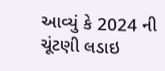આવ્યું કે 2024 ની ચૂંટણી લડાઇ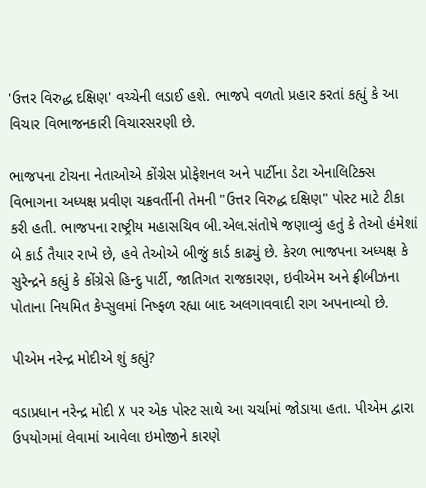'ઉત્તર વિરુદ્ધ દક્ષિણ' વચ્ચેની લડાઈ હશે. ભાજપે વળતો પ્રહાર કરતાં કહ્યું કે આ વિચાર વિભાજનકારી વિચારસરણી છે.

ભાજપના ટોચના નેતાઓએ કોંગ્રેસ પ્રોફેશનલ અને પાર્ટીના ડેટા એનાલિટિક્સ વિભાગના અધ્યક્ષ પ્રવીણ ચક્રવર્તીની તેમની "ઉત્તર વિરુદ્ધ દક્ષિણ" પોસ્ટ માટે ટીકા કરી હતી. ભાજપના રાષ્ટ્રીય મહાસચિવ બી.એલ.સંતોષે જણાવ્યું હતું કે તેઓ હંમેશાં બે કાર્ડ તૈયાર રાખે છે, હવે તેઓએ બીજું કાર્ડ કાઢ્યું છે. કેરળ ભાજપના અધ્યક્ષ કે સુરેન્દ્રને કહ્યું કે કોંગ્રેસે હિન્દુ પાર્ટી, જાતિગત રાજકારણ, ઇવીએમ અને ફ્રીબીઝના પોતાના નિયમિત કેપ્સુલમાં નિષ્ફળ રહ્યા બાદ અલગાવવાદી રાગ અપનાવ્યો છે.

પીએમ નરેન્દ્ર મોદીએ શું કહ્યું?

વડાપ્રધાન નરેન્દ્ર મોદી X પર એક પોસ્ટ સાથે આ ચર્ચામાં જોડાયા હતા. પીએમ દ્વારા ઉપયોગમાં લેવામાં આવેલા ઇમોજીને કારણે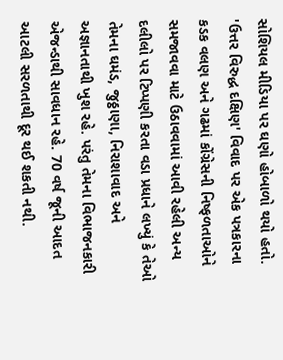સોશિયલ મીડિયા પર ઘણો હોબાળો થયો હતો. 'ઉત્તર વિરુદ્ધ દક્ષિણ' વિવાદ પર એક પત્રકારના કડક વલણ અને ગઢમાં કોંગ્રેસની નિષ્ફળતાઓને સમજાવવા માટે ઉઠાવવામાં આવી રહેલી અન્ય દલીલો પર ટિપ્પણી કરતા વડા પ્રધાને લખ્યું કે તેઓ તેમના ઘમંડ, જુઠ્ઠાણા, નિરાશાવાદ અને અજ્ઞાનતાથી ખુશ રહે. પરંતુ તેમના વિભાજનકારી એજન્ડાથી સાવધાન રહે. 70 વર્ષ જૂની આદત આટલી સરળતાથી દૂર થઈ શકતી નથી.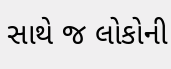સાથે જ લોકોની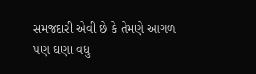સમજદારી એવી છે કે તેમણે આગળ પણ ઘણા વધુ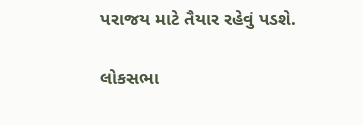પરાજય માટે તૈયાર રહેવું પડશે.

લોકસભા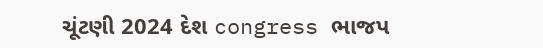ચૂંટણી 2024 દેશ congress ભાજપ